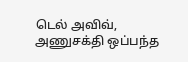டெல் அவிவ்,
அணுசக்தி ஒப்பந்த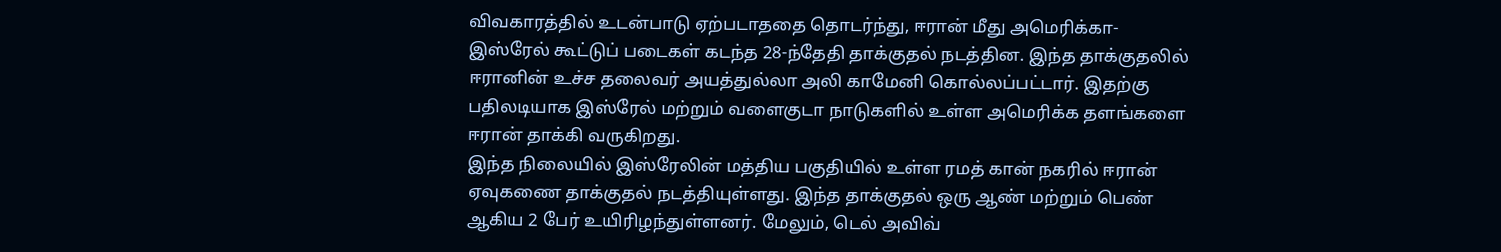விவகாரத்தில் உடன்பாடு ஏற்படாததை தொடர்ந்து, ஈரான் மீது அமெரிக்கா-இஸ்ரேல் கூட்டுப் படைகள் கடந்த 28-ந்தேதி தாக்குதல் நடத்தின. இந்த தாக்குதலில் ஈரானின் உச்ச தலைவர் அயத்துல்லா அலி காமேனி கொல்லப்பட்டார். இதற்கு பதிலடியாக இஸ்ரேல் மற்றும் வளைகுடா நாடுகளில் உள்ள அமெரிக்க தளங்களை ஈரான் தாக்கி வருகிறது.
இந்த நிலையில் இஸ்ரேலின் மத்திய பகுதியில் உள்ள ரமத் கான் நகரில் ஈரான் ஏவுகணை தாக்குதல் நடத்தியுள்ளது. இந்த தாக்குதல் ஒரு ஆண் மற்றும் பெண் ஆகிய 2 பேர் உயிரிழந்துள்ளனர். மேலும், டெல் அவிவ்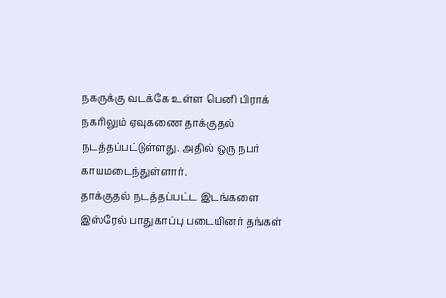நகருக்கு வடக்கே உள்ள பெனி பிராக் நகரிலும் ஏவுகணை தாக்குதல் நடத்தப்பட்டுள்ளது. அதில் ஒரு நபர் காயமடைந்துள்ளார்.
தாக்குதல் நடத்தப்பட்ட இடங்களை இஸ்ரேல் பாதுகாப்பு படையினர் தங்கள்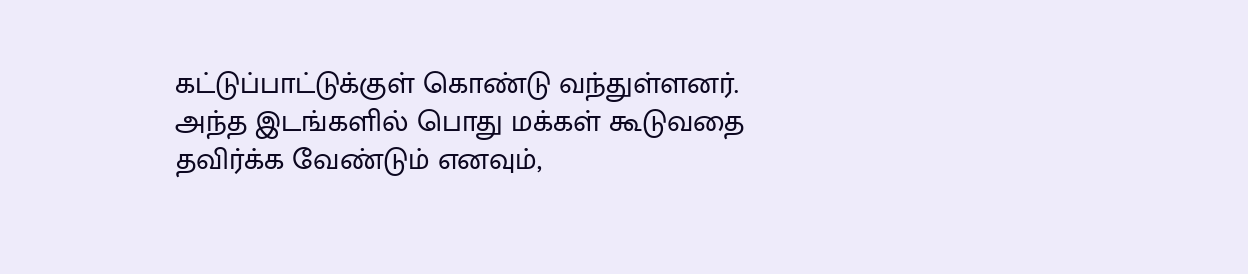கட்டுப்பாட்டுக்குள் கொண்டு வந்துள்ளனர். அந்த இடங்களில் பொது மக்கள் கூடுவதை தவிர்க்க வேண்டும் எனவும்,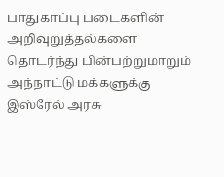பாதுகாப்பு படைகளின் அறிவுறுத்தல்களை தொடர்ந்து பின்பற்றுமாறும் அந்நாட்டு மக்களுக்கு இஸ்ரேல் அரசு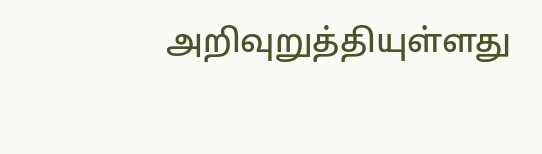அறிவுறுத்தியுள்ளது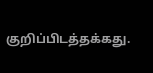குறிப்பிடத்தக்கது.